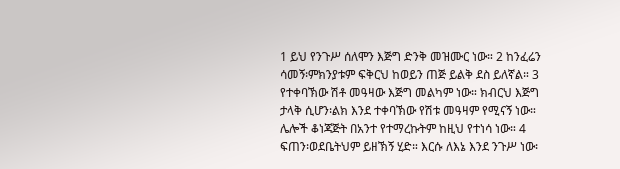1 ይህ የንጉሥ ሰለሞን እጅግ ድንቅ መዝሙር ነው። 2 ከንፈሬን ሳመኝ፡ምክንያቱም ፍቅርህ ከወይን ጠጅ ይልቅ ደስ ይለኛል። 3 የተቀባኽው ሽቶ መዓዛው እጅግ መልካም ነው። ክብርህ እጅግ ታላቅ ሲሆን፡ልክ እንደ ተቀባኽው የሽቱ መዓዛም የሚናኝ ነው። ሌሎች ቆነጃጅት በአንተ የተማረኩትም ከዚህ የተነሳ ነው። 4 ፍጠን፡ወደቤትህም ይዘኽኝ ሂድ። እርሱ ለእኔ እንደ ንጉሥ ነው፡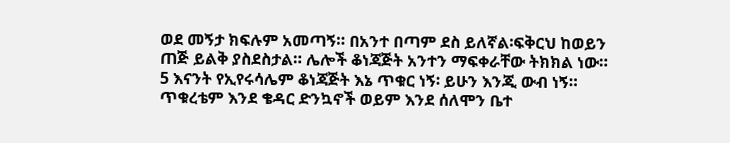ወደ መኝታ ክፍሉም አመጣኝ። በአንተ በጣም ደስ ይለኛል፡ፍቅርህ ከወይን ጠጅ ይልቅ ያስደስታል። ሌሎች ቆነጃጅት አንተን ማፍቀራቸው ትክክል ነው። 5 እናንት የኢየሩሳሌም ቆነጃጅት እኔ ጥቁር ነኝ፡ ይሁን እንጂ ውብ ነኝ። ጥቁረቴም እንደ ቄዳር ድንኳኖች ወይም እንደ ሰለሞን ቤተ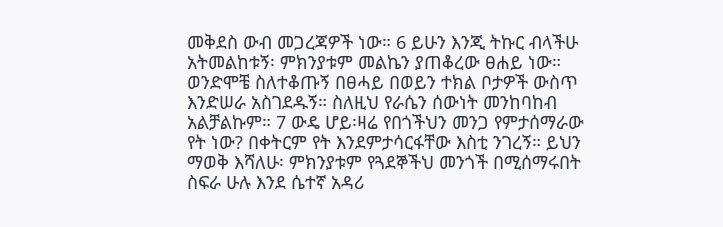መቅደስ ውብ መጋረጃዎች ነው። 6 ይሁን እንጂ ትኩር ብላችሁ አትመልከቱኝ፡ ምክንያቱም መልኬን ያጠቆረው ፀሐይ ነው። ወንድሞቼ ስለተቆጡኝ በፀሓይ በወይን ተክል ቦታዎች ውስጥ እንድሠራ አስገደዱኝ። ስለዚህ የራሴን ሰውነት መንከባከብ አልቻልኩም። 7 ውዴ ሆይ፡ዛሬ የበጎችህን መንጋ የምታሰማራው የት ነው? በቀትርም የት እንደምታሳርፋቸው እስቲ ንገረኝ። ይህን ማወቅ እሻለሁ፡ ምክንያቱም የጓደኞችህ መንጎች በሚሰማሩበት ስፍራ ሁሉ እንደ ሴተኛ አዳሪ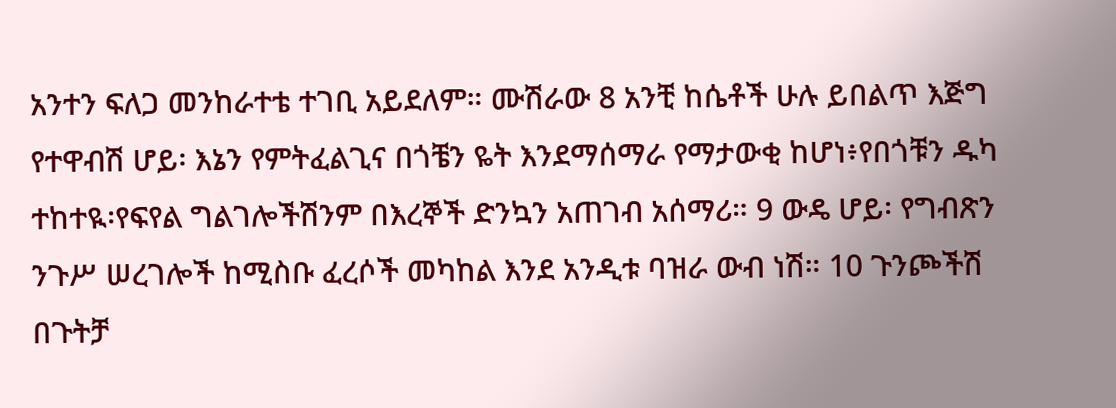አንተን ፍለጋ መንከራተቴ ተገቢ አይደለም። ሙሽራው 8 አንቺ ከሴቶች ሁሉ ይበልጥ እጅግ የተዋብሽ ሆይ፡ እኔን የምትፈልጊና በጎቼን ዬት እንደማሰማራ የማታውቂ ከሆነ፥የበጎቹን ዱካ ተከተዪ፡የፍየል ግልገሎችሽንም በእረኞች ድንኳን አጠገብ አሰማሪ። 9 ውዴ ሆይ፡ የግብጽን ንጉሥ ሠረገሎች ከሚስቡ ፈረሶች መካከል እንደ አንዲቱ ባዝራ ውብ ነሽ። 10 ጉንጮችሽ በጉትቻ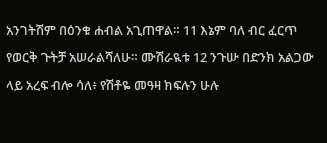አንገትሽም በዕንቁ ሐብል አጊጠዋል። 11 እኔም ባለ ብር ፈርጥ የወርቅ ጉትቻ አሠራልሻለሁ። ሙሽራዪቱ 12 ንጉሡ በድንክ አልጋው ላይ አረፍ ብሎ ሳለ፥ የሽቶዬ መዓዛ ክፍሉን ሁሉ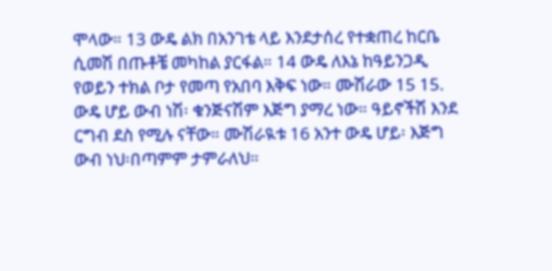ሞላው። 13 ውዴ ልክ በአንገቴ ላይ እንደታሰረ የተቋጠረ ከርቤ ሲመሽ በጡቶቼ መካከል ያርፋል። 14 ውዴ ለእኔ ከዓይንጋዲ የወይን ተክል ቦታ የመጣ የአበባ እቅፍ ነው። ሙሽራው 15 15. ውዴ ሆይ ውብ ነሽ፡ ቁንጅናሽም እጅግ ያማረ ነው። ዓይኖችሽ እንደ ርግብ ደስ የሚሉ ናቸው። ሙሽራዪቱ 16 አንተ ውዴ ሆይ፡ እጅግ ውብ ነህ፡በጣምም ታምራለህ።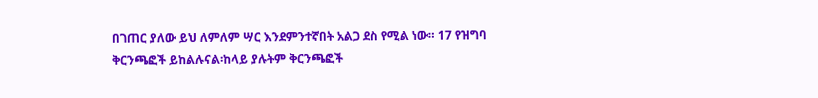በገጠር ያለው ይህ ለምለም ሣር እንደምንተኛበት አልጋ ደስ የሚል ነው። 17 የዝግባ ቅርንጫፎች ይከልሉናል፡ከላይ ያሉትም ቅርንጫፎች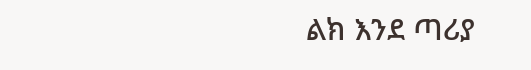ልክ እንደ ጣሪያ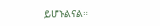ይሆኑልናል።